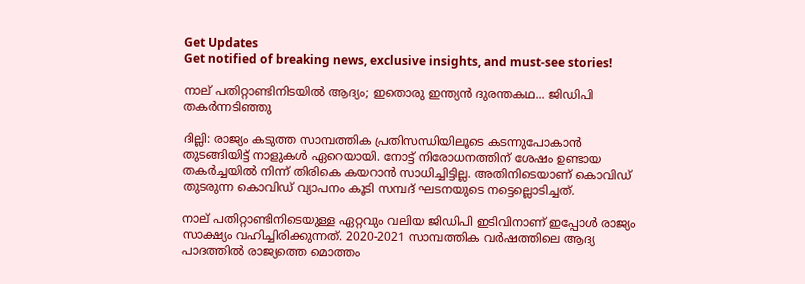Get Updates
Get notified of breaking news, exclusive insights, and must-see stories!

നാല് പതിറ്റാണ്ടിനിടയില്‍ ആദ്യം; ഇതൊരു ഇന്ത്യന്‍ ദുരന്തകഥ... ജിഡിപി തകര്‍ന്നടിഞ്ഞു

ദില്ലി: രാജ്യം കടുത്ത സാമ്പത്തിക പ്രതിസന്ധിയിലൂടെ കടന്നുപോകാന്‍ തുടങ്ങിയിട്ട് നാളുകള്‍ ഏറെയായി. നോട്ട് നിരോധനത്തിന് ശേഷം ഉണ്ടായ തകര്‍ച്ചയില്‍ നിന്ന് തിരികെ കയറാന്‍ സാധിച്ചിട്ടില്ല. അതിനിടെയാണ് കൊവിഡ് തുടരുന്ന കൊവിഡ് വ്യാപനം കൂടി സമ്പദ് ഘടനയുടെ നട്ടെല്ലൊടിച്ചത്.

നാല് പതിറ്റാണ്ടിനിടെയുള്ള ഏറ്റവും വലിയ ജിഡിപി ഇടിവിനാണ് ഇപ്പോള്‍ രാജ്യം സാക്ഷ്യം വഹിച്ചിരിക്കുന്നത്. 2020-2021 സാമ്പത്തിക വര്‍ഷത്തിലെ ആദ്യ പാദത്തില്‍ രാജ്യത്തെ മൊത്തം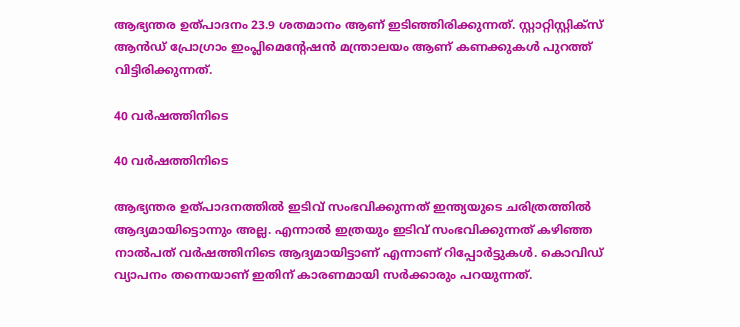ആഭ്യന്തര ഉത്പാദനം 23.9 ശതമാനം ആണ് ഇടിഞ്ഞിരിക്കുന്നത്. സ്റ്റാറ്റിസ്റ്റിക്‌സ് ആന്‍ഡ് പ്രോഗ്രാം ഇംപ്ലിമെന്റേഷന്‍ മന്ത്രാലയം ആണ് കണക്കുകള്‍ പുറത്ത് വിട്ടിരിക്കുന്നത്.

40 വര്‍ഷത്തിനിടെ

40 വര്‍ഷത്തിനിടെ

ആഭ്യന്തര ഉത്പാദനത്തില്‍ ഇടിവ് സംഭവിക്കുന്നത് ഇന്ത്യയുടെ ചരിത്രത്തില്‍ ആദ്യമായിട്ടൊന്നും അല്ല. എന്നാല്‍ ഇത്രയും ഇടിവ് സംഭവിക്കുന്നത് കഴിഞ്ഞ നാല്‍പത് വര്‍ഷത്തിനിടെ ആദ്യമായിട്ടാണ് എന്നാണ് റിപ്പോര്‍ട്ടുകള്‍. കൊവിഡ് വ്യാപനം തന്നെയാണ് ഇതിന് കാരണമായി സര്‍ക്കാരും പറയുന്നത്.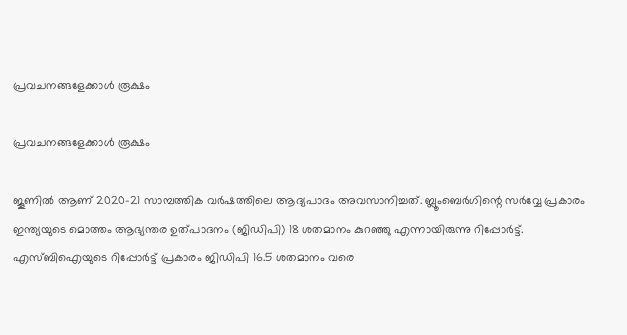പ്രവചനങ്ങളേക്കാള്‍ രൂക്ഷം

പ്രവചനങ്ങളേക്കാള്‍ രൂക്ഷം

ജൂണില്‍ ആണ് 2020-21 സാമ്പത്തിക വര്‍ഷത്തിലെ ആദ്യപാദം അവസാനിച്ചത്. ബ്ലൂംബെര്‍ഗിന്റെ സര്‍വ്വേ പ്രകാരം ഇന്ത്യയുടെ മൊത്തം ആഭ്യന്തര ഉത്പാദനം (ജിഡിപി) 18 ശതമാനം കുറഞ്ഞു എന്നായിരുന്നു റിപ്പോര്‍ട്ട്. എസ്ബിഐയുടെ റിപ്പോര്‍ട്ട് പ്രകാരം ജിഡിപി 16.5 ശതമാനം വരെ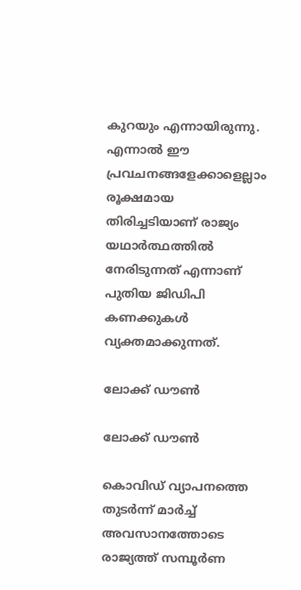കുറയും എന്നായിരുന്നു. എന്നാല്‍ ഈ പ്രവചനങ്ങളേക്കാളെല്ലാം രൂക്ഷമായ തിരിച്ചടിയാണ് രാജ്യം യഥാര്‍ത്ഥത്തില്‍ നേരിടുന്നത് എന്നാണ് പുതിയ ജിഡിപി കണക്കുകള്‍ വ്യക്തമാക്കുന്നത്.

ലോക്ക് ഡൗണ്‍

ലോക്ക് ഡൗണ്‍

കൊവിഡ് വ്യാപനത്തെ തുടര്‍ന്ന് മാര്‍ച്ച് അവസാനത്തോടെ രാജ്യത്ത് സമ്പൂര്‍ണ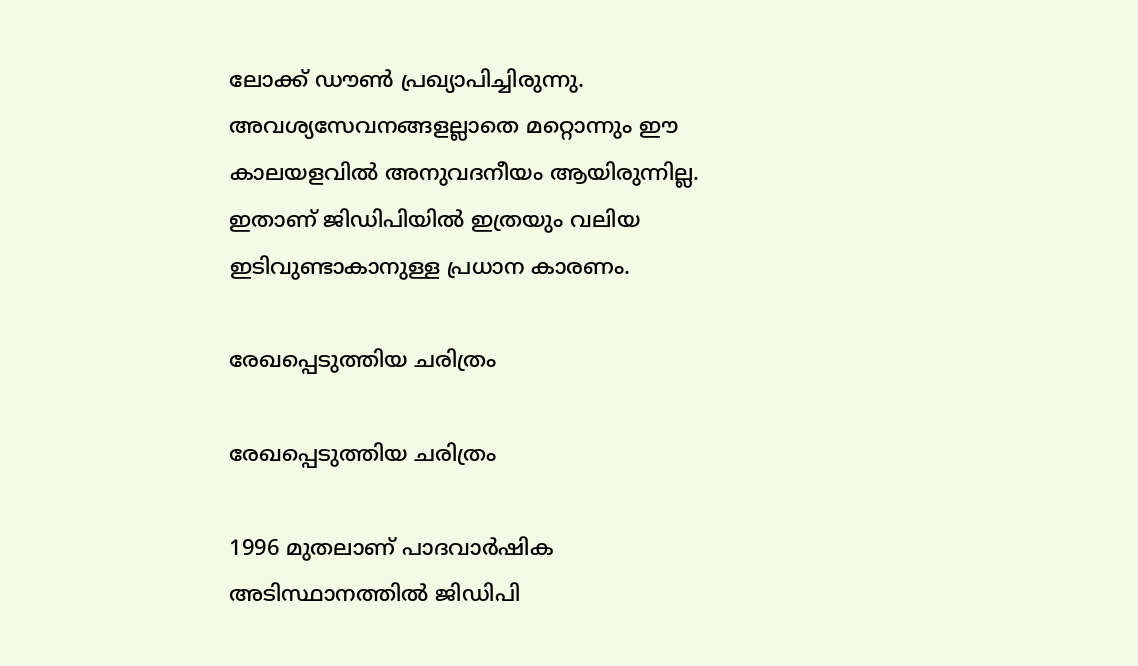ലോക്ക് ഡൗണ്‍ പ്രഖ്യാപിച്ചിരുന്നു. അവശ്യസേവനങ്ങളല്ലാതെ മറ്റൊന്നും ഈ കാലയളവില്‍ അനുവദനീയം ആയിരുന്നില്ല. ഇതാണ് ജിഡിപിയില്‍ ഇത്രയും വലിയ ഇടിവുണ്ടാകാനുള്ള പ്രധാന കാരണം.

രേഖപ്പെടുത്തിയ ചരിത്രം

രേഖപ്പെടുത്തിയ ചരിത്രം

1996 മുതലാണ് പാദവാര്‍ഷിക അടിസ്ഥാനത്തില്‍ ജിഡിപി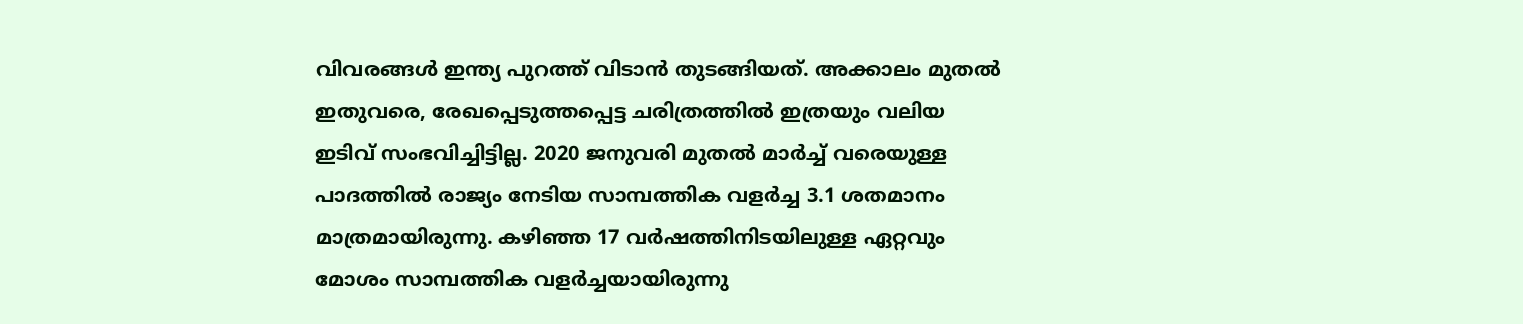വിവരങ്ങള്‍ ഇന്ത്യ പുറത്ത് വിടാന്‍ തുടങ്ങിയത്. അക്കാലം മുതല്‍ ഇതുവരെ, രേഖപ്പെടുത്തപ്പെട്ട ചരിത്രത്തില്‍ ഇത്രയും വലിയ ഇടിവ് സംഭവിച്ചിട്ടില്ല. 2020 ജനുവരി മുതല്‍ മാര്‍ച്ച് വരെയുള്ള പാദത്തില്‍ രാജ്യം നേടിയ സാമ്പത്തിക വളര്‍ച്ച 3.1 ശതമാനം മാത്രമായിരുന്നു. കഴിഞ്ഞ 17 വര്‍ഷത്തിനിടയിലുള്ള ഏറ്റവും മോശം സാമ്പത്തിക വളര്‍ച്ചയായിരുന്നു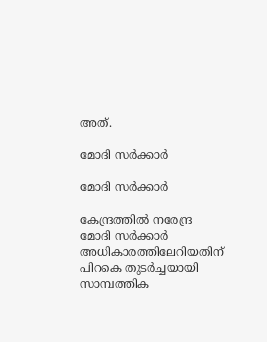അത്.

മോദി സര്‍ക്കാര്‍

മോദി സര്‍ക്കാര്‍

കേന്ദ്രത്തില്‍ നരേന്ദ്ര മോദി സര്‍ക്കാര്‍ അധികാരത്തിലേറിയതിന് പിറകെ തുടര്‍ച്ചയായി സാമ്പത്തിക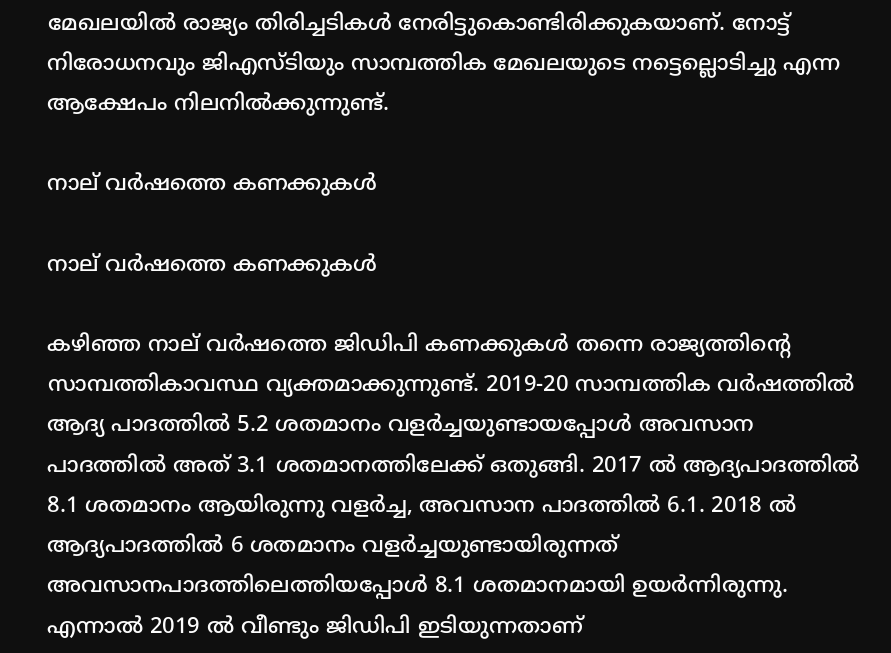മേഖലയില്‍ രാജ്യം തിരിച്ചടികള്‍ നേരിട്ടുകൊണ്ടിരിക്കുകയാണ്. നോട്ട് നിരോധനവും ജിഎസ്ടിയും സാമ്പത്തിക മേഖലയുടെ നട്ടെല്ലൊടിച്ചു എന്ന ആക്ഷേപം നിലനില്‍ക്കുന്നുണ്ട്.

നാല് വര്‍ഷത്തെ കണക്കുകള്‍

നാല് വര്‍ഷത്തെ കണക്കുകള്‍

കഴിഞ്ഞ നാല് വര്‍ഷത്തെ ജിഡിപി കണക്കുകള്‍ തന്നെ രാജ്യത്തിന്റെ സാമ്പത്തികാവസ്ഥ വ്യക്തമാക്കുന്നുണ്ട്. 2019-20 സാമ്പത്തിക വര്‍ഷത്തില്‍ ആദ്യ പാദത്തില്‍ 5.2 ശതമാനം വളര്‍ച്ചയുണ്ടായപ്പോള്‍ അവസാന പാദത്തില്‍ അത് 3.1 ശതമാനത്തിലേക്ക് ഒതുങ്ങി. 2017 ല്‍ ആദ്യപാദത്തില്‍ 8.1 ശതമാനം ആയിരുന്നു വളര്‍ച്ച, അവസാന പാദത്തില്‍ 6.1. 2018 ല്‍ ആദ്യപാദത്തില്‍ 6 ശതമാനം വളര്‍ച്ചയുണ്ടായിരുന്നത് അവസാനപാദത്തിലെത്തിയപ്പോള്‍ 8.1 ശതമാനമായി ഉയര്‍ന്നിരുന്നു. എന്നാല്‍ 2019 ല്‍ വീണ്ടും ജിഡിപി ഇടിയുന്നതാണ്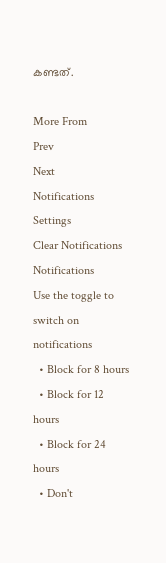കണ്ടത്.

More From
Prev
Next
Notifications
Settings
Clear Notifications
Notifications
Use the toggle to switch on notifications
  • Block for 8 hours
  • Block for 12 hours
  • Block for 24 hours
  • Don't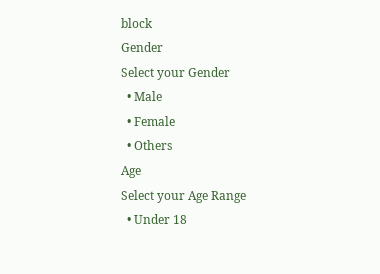block
Gender
Select your Gender
  • Male
  • Female
  • Others
Age
Select your Age Range
  • Under 18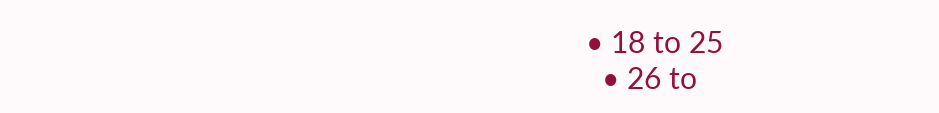• 18 to 25
  • 26 to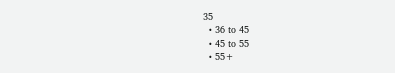35
  • 36 to 45
  • 45 to 55
  • 55+